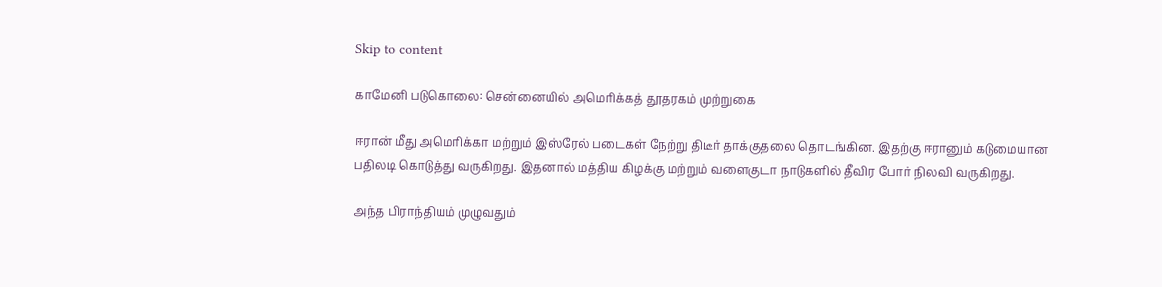Skip to content

காமேனி படுகொலை: சென்னையில் அமெரிக்கத் தூதரகம் முற்றுகை

ஈரான் மீது அமெரிக்கா மற்றும் இஸ்ரேல் படைகள் நேற்று திடீர் தாக்குதலை தொடங்கின. இதற்கு ஈரானும் கடுமையான பதிலடி கொடுத்து வருகிறது. இதனால் மத்திய கிழக்கு மற்றும் வளைகுடா நாடுகளில் தீவிர போர் நிலவி வருகிறது.

அந்த பிராந்தியம் முழுவதும்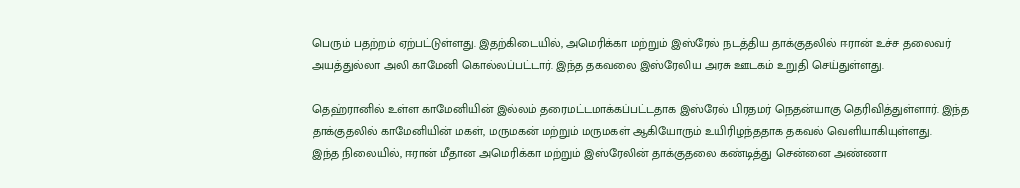பெரும் பதற்றம் ஏற்பட்டுள்ளது. இதற்கிடையில், அமெரிக்கா மற்றும் இஸ்ரேல் நடத்திய தாக்குதலில் ஈரான் உச்ச தலைவர் அயத்துல்லா அலி காமேனி கொல்லப்பட்டார். இந்த தகவலை இஸ்ரேலிய அரசு ஊடகம் உறுதி செய்துள்ளது.

தெஹ்ரானில் உள்ள காமேனியின் இல்லம் தரைமட்டமாக்கப்பட்டதாக இஸ்ரேல் பிரதமர் நெதன்யாகு தெரிவித்துள்ளார். இந்த தாக்குதலில் காமேனியின் மகள், மருமகன் மற்றும் மருமகள் ஆகியோரும் உயிரிழந்ததாக தகவல் வெளியாகியுள்ளது.
இந்த நிலையில், ஈரான் மீதான அமெரிக்கா மற்றும் இஸ்ரேலின் தாக்குதலை கண்டித்து சென்னை அண்ணா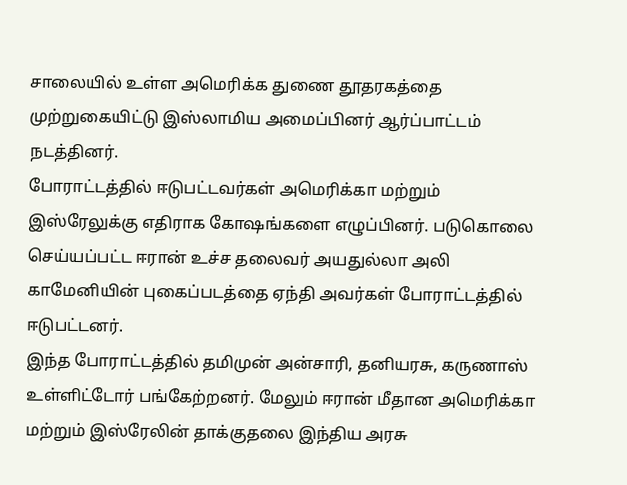சாலையில் உள்ள அமெரிக்க துணை தூதரகத்தை முற்றுகையிட்டு இஸ்லாமிய அமைப்பினர் ஆர்ப்பாட்டம் நடத்தினர்.
போராட்டத்தில் ஈடுபட்டவர்கள் அமெரிக்கா மற்றும் இஸ்ரேலுக்கு எதிராக கோஷங்களை எழுப்பினர். படுகொலை செய்யப்பட்ட ஈரான் உச்ச தலைவர் அயதுல்லா அலி காமேனியின் புகைப்படத்தை ஏந்தி அவர்கள் போராட்டத்தில் ஈடுபட்டனர்.
இந்த போராட்டத்தில் தமிமுன் அன்சாரி, தனியரசு, கருணாஸ் உள்ளிட்டோர் பங்கேற்றனர். மேலும் ஈரான் மீதான அமெரிக்கா மற்றும் இஸ்ரேலின் தாக்குதலை இந்திய அரசு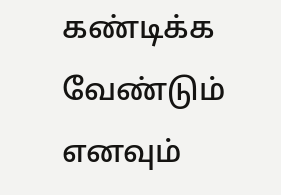கண்டிக்க வேண்டும் எனவும்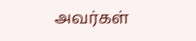அவர்கள்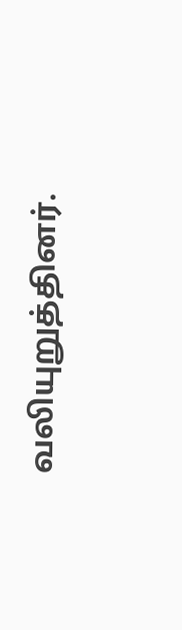வலியுறுத்தினர்.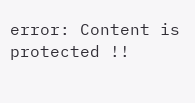error: Content is protected !!